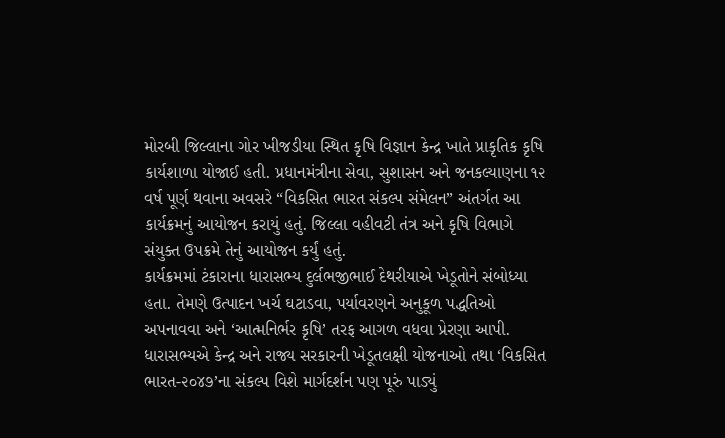મોરબી જિલ્લાના ગોર ખીજડીયા સ્થિત કૃષિ વિજ્ઞાન કેન્દ્ર ખાતે પ્રાકૃતિક કૃષિ કાર્યશાળા યોજાઈ હતી. પ્રધાનમંત્રીના સેવા, સુશાસન અને જનકલ્યાણના ૧૨ વર્ષ પૂર્ણ થવાના અવસરે “વિકસિત ભારત સંકલ્પ સંમેલન” અંતર્ગત આ કાર્યક્રમનું આયોજન કરાયું હતું. જિલ્લા વહીવટી તંત્ર અને કૃષિ વિભાગે સંયુક્ત ઉપક્રમે તેનું આયોજન કર્યું હતું.
કાર્યક્રમમાં ટંકારાના ધારાસભ્ય દુર્લભજીભાઈ દેથરીયાએ ખેડૂતોને સંબોધ્યા હતા. તેમણે ઉત્પાદન ખર્ચ ઘટાડવા, પર્યાવરણને અનુકૂળ પદ્ધતિઓ અપનાવવા અને ‘આત્મનિર્ભર કૃષિ’ તરફ આગળ વધવા પ્રેરણા આપી. ધારાસભ્યએ કેન્દ્ર અને રાજ્ય સરકારની ખેડૂતલક્ષી યોજનાઓ તથા ‘વિકસિત ભારત-૨૦૪૭’ના સંકલ્પ વિશે માર્ગદર્શન પણ પૂરું પાડ્યું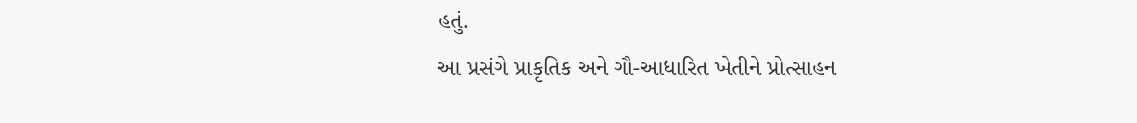હતું.
આ પ્રસંગે પ્રાકૃતિક અને ગૌ-આધારિત ખેતીને પ્રોત્સાહન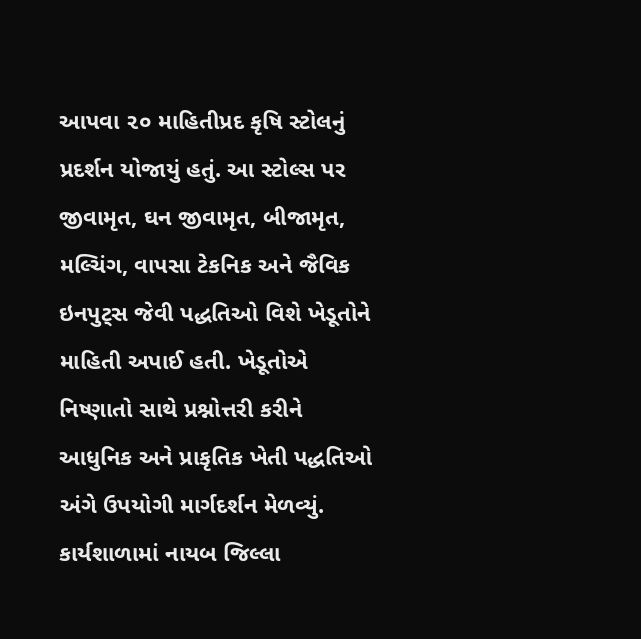આપવા ૨૦ માહિતીપ્રદ કૃષિ સ્ટોલનું પ્રદર્શન યોજાયું હતું. આ સ્ટોલ્સ પર જીવામૃત, ઘન જીવામૃત, બીજામૃત, મલ્ચિંગ, વાપસા ટેકનિક અને જૈવિક ઇનપુટ્સ જેવી પદ્ધતિઓ વિશે ખેડૂતોને માહિતી અપાઈ હતી. ખેડૂતોએ નિષ્ણાતો સાથે પ્રશ્નોત્તરી કરીને આધુનિક અને પ્રાકૃતિક ખેતી પદ્ધતિઓ અંગે ઉપયોગી માર્ગદર્શન મેળવ્યું.
કાર્યશાળામાં નાયબ જિલ્લા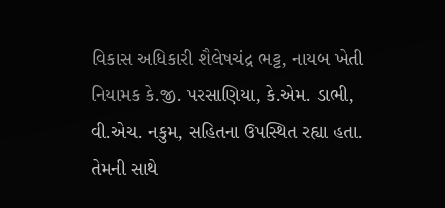વિકાસ અધિકારી શૈલેષચંદ્ર ભટ્ટ, નાયબ ખેતી નિયામક કે.જી. પરસાણિયા, કે.એમ. ડાભી, વી.એચ. નકુમ, સહિતના ઉપસ્થિત રહ્યા હતા. તેમની સાથે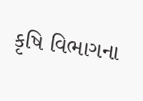કૃષિ વિભાગના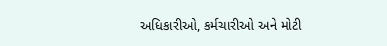અધિકારીઓ, કર્મચારીઓ અને મોટી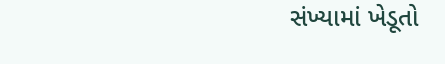સંખ્યામાં ખેડૂતો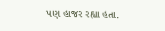પણ હાજર રહ્યા હતા.